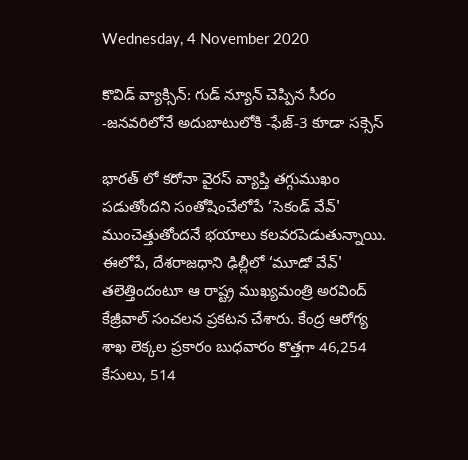Wednesday, 4 November 2020

కొవిడ్ వ్యాక్సిన్: గుడ్ న్యూన్ చెప్పిన సీరం -జనవరిలోనే అదుబాటులోకి -ఫేజ్-3 కూడా సక్సెస్

భారత్ లో కరోనా వైరస్ వ్యాప్తి తగ్గుముఖం పడుతోందని సంతోషించేలోపే ‘సెకండ్ వేవ్' ముంచెత్తుతోందనే భయాలు కలవరపెడుతున్నాయి. ఈలోపే, దేశరాజధాని ఢిల్లీలో ‘మూడో వేవ్' తలెత్తిందంటూ ఆ రాష్ట్ర ముఖ్యమంత్రి అరవింద్ కేజ్రీవాల్ సంచలన ప్రకటన చేశారు. కేంద్ర ఆరోగ్య శాఖ లెక్కల ప్రకారం బుధవారం కొత్తగా 46,254 కేసులు, 514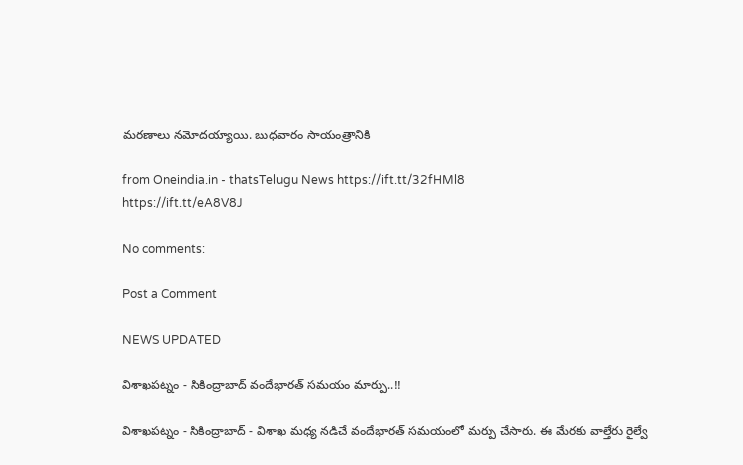మరణాలు నమోదయ్యాయి. బుధవారం సాయంత్రానికి

from Oneindia.in - thatsTelugu News https://ift.tt/32fHMl8
https://ift.tt/eA8V8J

No comments:

Post a Comment

NEWS UPDATED

విశాఖపట్నం - సికింద్రాబాద్ వందేభారత్ సమయం మార్పు..!!

విశాఖపట్నం - సికింద్రాబాద్ - విశాఖ మధ్య నడిచే వందేభారత్ సమయంలో మర్పు చేసారు. ఈ మేరకు వాల్తేరు రైల్వే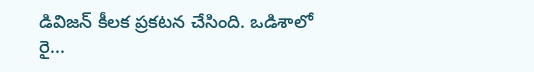డివిజన్ కీలక ప్రకటన చేసింది. ఒడిశాలో రై...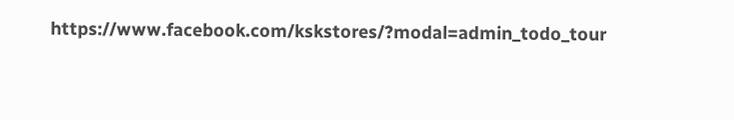https://www.facebook.com/kskstores/?modal=admin_todo_tour